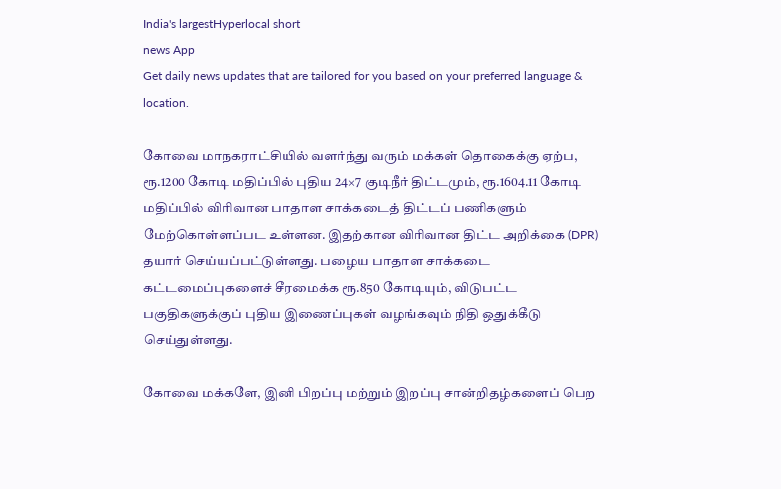India's largestHyperlocal short
news App
Get daily news updates that are tailored for you based on your preferred language & location.

கோவை மாநகராட்சியில் வளர்ந்து வரும் மக்கள் தொகைக்கு ஏற்ப, ரூ.1200 கோடி மதிப்பில் புதிய 24×7 குடிநீர் திட்டமும், ரூ.1604.11 கோடி மதிப்பில் விரிவான பாதாள சாக்கடைத் திட்டப் பணிகளும் மேற்கொள்ளப்பட உள்ளன. இதற்கான விரிவான திட்ட அறிக்கை (DPR) தயார் செய்யப்பட்டுள்ளது. பழைய பாதாள சாக்கடை கட்டமைப்புகளைச் சீரமைக்க ரூ.850 கோடியும், விடுபட்ட பகுதிகளுக்குப் புதிய இணைப்புகள் வழங்கவும் நிதி ஒதுக்கீடு செய்துள்ளது.

கோவை மக்களே, இனி பிறப்பு மற்றும் இறப்பு சான்றிதழ்களைப் பெற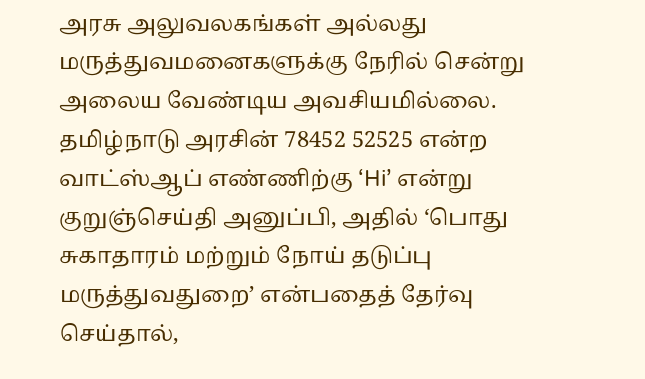அரசு அலுவலகங்கள் அல்லது மருத்துவமனைகளுக்கு நேரில் சென்று அலைய வேண்டிய அவசியமில்லை. தமிழ்நாடு அரசின் 78452 52525 என்ற வாட்ஸ்ஆப் எண்ணிற்கு ‘Hi’ என்று குறுஞ்செய்தி அனுப்பி, அதில் ‘பொது சுகாதாரம் மற்றும் நோய் தடுப்பு மருத்துவதுறை’ என்பதைத் தேர்வு செய்தால்,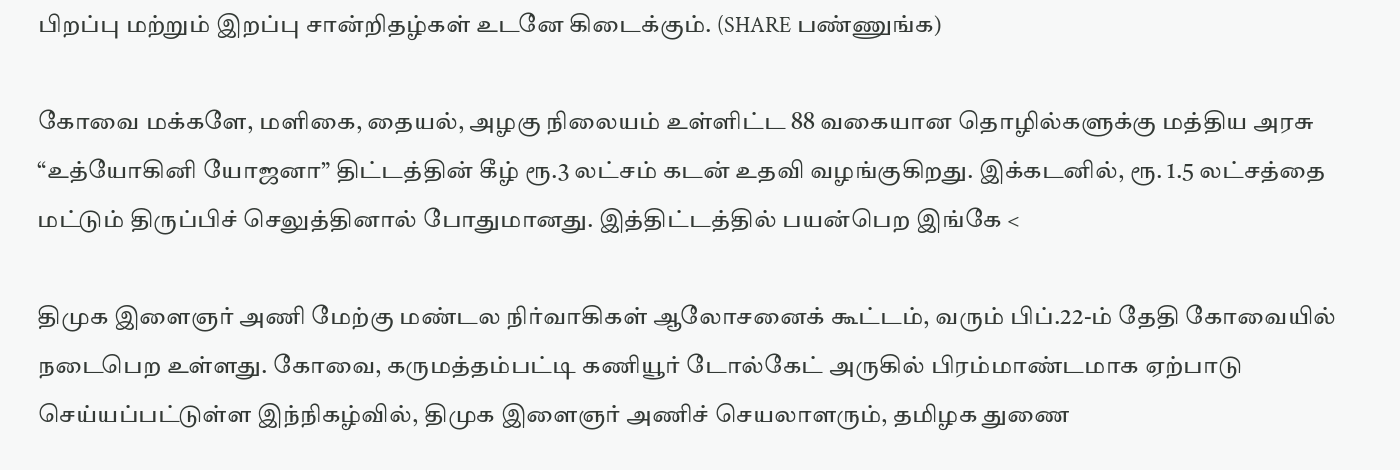பிறப்பு மற்றும் இறப்பு சான்றிதழ்கள் உடனே கிடைக்கும். (SHARE பண்ணுங்க)

கோவை மக்களே, மளிகை, தையல், அழகு நிலையம் உள்ளிட்ட 88 வகையான தொழில்களுக்கு மத்திய அரசு “உத்யோகினி யோஜனா” திட்டத்தின் கீழ் ரூ.3 லட்சம் கடன் உதவி வழங்குகிறது. இக்கடனில், ரூ. 1.5 லட்சத்தை மட்டும் திருப்பிச் செலுத்தினால் போதுமானது. இத்திட்டத்தில் பயன்பெற இங்கே <

திமுக இளைஞர் அணி மேற்கு மண்டல நிர்வாகிகள் ஆலோசனைக் கூட்டம், வரும் பிப்.22-ம் தேதி கோவையில் நடைபெற உள்ளது. கோவை, கருமத்தம்பட்டி கணியூர் டோல்கேட் அருகில் பிரம்மாண்டமாக ஏற்பாடு செய்யப்பட்டுள்ள இந்நிகழ்வில், திமுக இளைஞர் அணிச் செயலாளரும், தமிழக துணை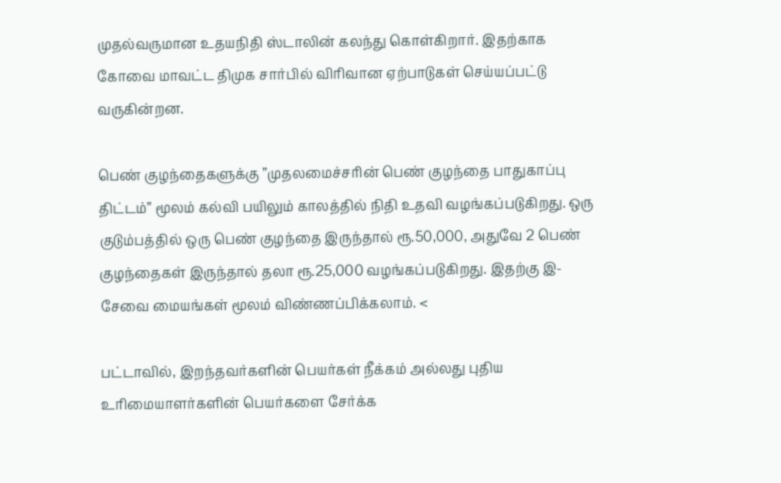முதல்வருமான உதயநிதி ஸ்டாலின் கலந்து கொள்கிறார். இதற்காக கோவை மாவட்ட திமுக சார்பில் விரிவான ஏற்பாடுகள் செய்யப்பட்டு வருகின்றன.

பெண் குழந்தைகளுக்கு ”முதலமைச்சரின் பெண் குழந்தை பாதுகாப்பு திட்டம்” மூலம் கல்வி பயிலும் காலத்தில் நிதி உதவி வழங்கப்படுகிறது. ஒரு குடும்பத்தில் ஒரு பெண் குழந்தை இருந்தால் ரூ.50,000, அதுவே 2 பெண் குழந்தைகள் இருந்தால் தலா ரூ.25,000 வழங்கப்படுகிறது. இதற்கு இ-சேவை மையங்கள் மூலம் விண்ணப்பிக்கலாம். <

பட்டாவில், இறந்தவர்களின் பெயர்கள் நீக்கம் அல்லது புதிய உரிமையாளர்களின் பெயர்களை சேர்க்க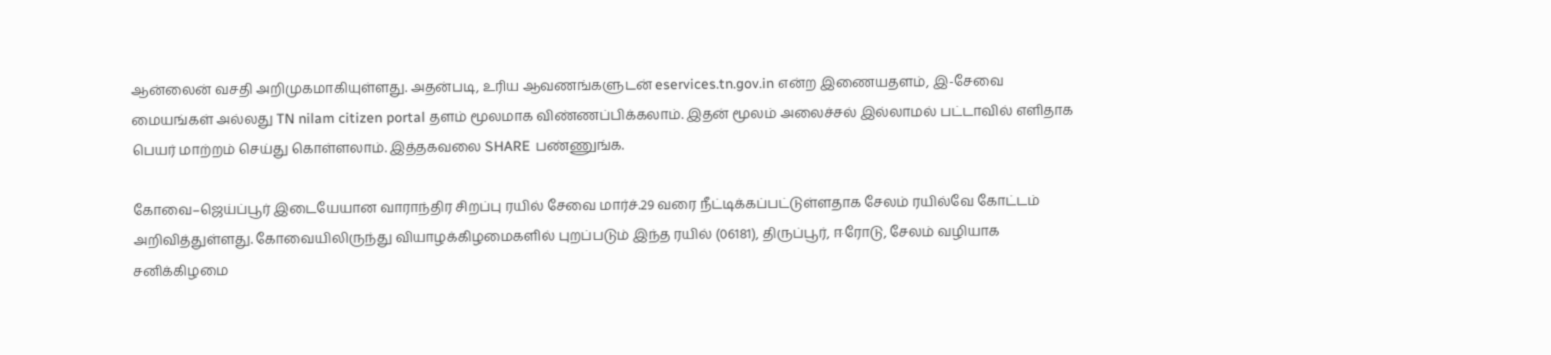ஆன்லைன் வசதி அறிமுகமாகியுள்ளது. அதன்படி, உரிய ஆவணங்களுடன் eservices.tn.gov.in என்ற இணையதளம், இ-சேவை மையங்கள் அல்லது TN nilam citizen portal தளம் மூலமாக விண்ணப்பிக்கலாம். இதன் மூலம் அலைச்சல் இல்லாமல் பட்டாவில் எளிதாக பெயர் மாற்றம் செய்து கொள்ளலாம். இத்தகவலை SHARE பண்ணுங்க.

கோவை–ஜெய்ப்பூர் இடையேயான வாராந்திர சிறப்பு ரயில் சேவை மார்ச்.29 வரை நீட்டிக்கப்பட்டுள்ளதாக சேலம் ரயில்வே கோட்டம் அறிவித்துள்ளது. கோவையிலிருந்து வியாழக்கிழமைகளில் புறப்படும் இந்த ரயில் (06181), திருப்பூர், ஈரோடு, சேலம் வழியாக சனிக்கிழமை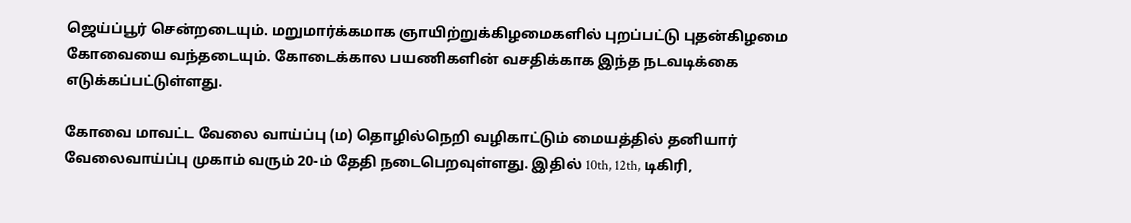ஜெய்ப்பூர் சென்றடையும். மறுமார்க்கமாக ஞாயிற்றுக்கிழமைகளில் புறப்பட்டு புதன்கிழமை கோவையை வந்தடையும். கோடைக்கால பயணிகளின் வசதிக்காக இந்த நடவடிக்கை எடுக்கப்பட்டுள்ளது.

கோவை மாவட்ட வேலை வாய்ப்பு (ம) தொழில்நெறி வழிகாட்டும் மையத்தில் தனியார் வேலைவாய்ப்பு முகாம் வரும் 20-ம் தேதி நடைபெறவுள்ளது. இதில் 10th, 12th, டிகிரி,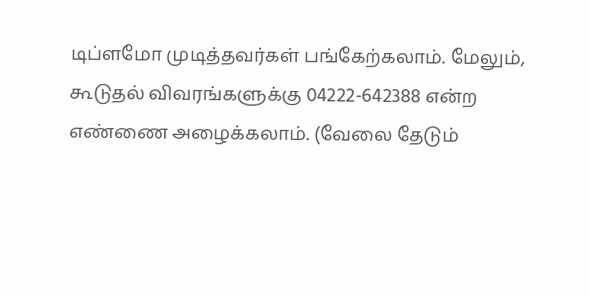டிப்ளமோ முடித்தவர்கள் பங்கேற்கலாம். மேலும், கூடுதல் விவரங்களுக்கு 04222-642388 என்ற எண்ணை அழைக்கலாம். (வேலை தேடும்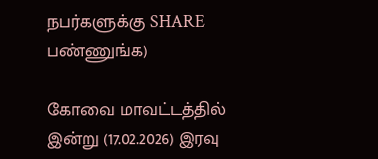நபர்களுக்கு SHARE பண்ணுங்க)

கோவை மாவட்டத்தில் இன்று (17.02.2026) இரவு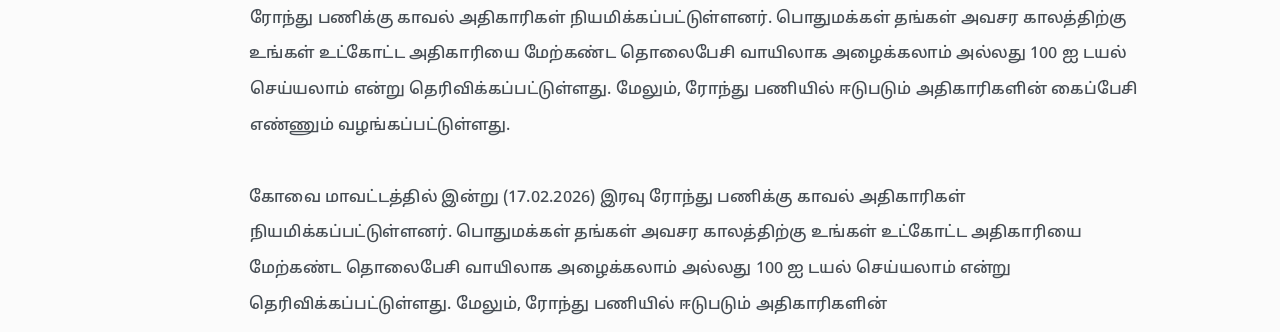ரோந்து பணிக்கு காவல் அதிகாரிகள் நியமிக்கப்பட்டுள்ளனர். பொதுமக்கள் தங்கள் அவசர காலத்திற்கு உங்கள் உட்கோட்ட அதிகாரியை மேற்கண்ட தொலைபேசி வாயிலாக அழைக்கலாம் அல்லது 100 ஐ டயல் செய்யலாம் என்று தெரிவிக்கப்பட்டுள்ளது. மேலும், ரோந்து பணியில் ஈடுபடும் அதிகாரிகளின் கைப்பேசி எண்ணும் வழங்கப்பட்டுள்ளது.

கோவை மாவட்டத்தில் இன்று (17.02.2026) இரவு ரோந்து பணிக்கு காவல் அதிகாரிகள் நியமிக்கப்பட்டுள்ளனர். பொதுமக்கள் தங்கள் அவசர காலத்திற்கு உங்கள் உட்கோட்ட அதிகாரியை மேற்கண்ட தொலைபேசி வாயிலாக அழைக்கலாம் அல்லது 100 ஐ டயல் செய்யலாம் என்று தெரிவிக்கப்பட்டுள்ளது. மேலும், ரோந்து பணியில் ஈடுபடும் அதிகாரிகளின்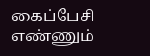கைப்பேசி எண்ணும்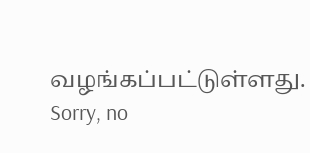வழங்கப்பட்டுள்ளது.
Sorry, no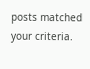posts matched your criteria.